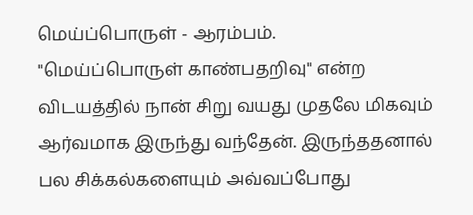மெய்ப்பொருள் - ஆரம்பம்.
"மெய்ப்பொருள் காண்பதறிவு" என்ற விடயத்தில் நான் சிறு வயது முதலே மிகவும் ஆர்வமாக இருந்து வந்தேன். இருந்ததனால் பல சிக்கல்களையும் அவ்வப்போது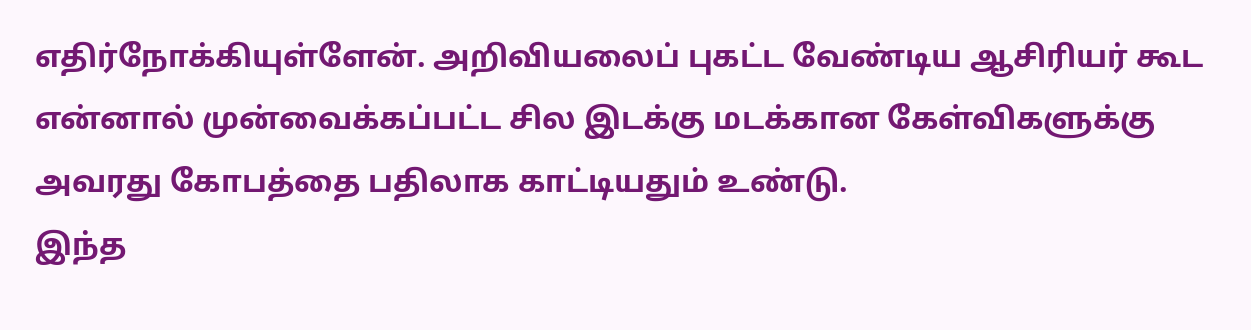எதிர்நோக்கியுள்ளேன். அறிவியலைப் புகட்ட வேண்டிய ஆசிரியர் கூட என்னால் முன்வைக்கப்பட்ட சில இடக்கு மடக்கான கேள்விகளுக்கு அவரது கோபத்தை பதிலாக காட்டியதும் உண்டு.
இந்த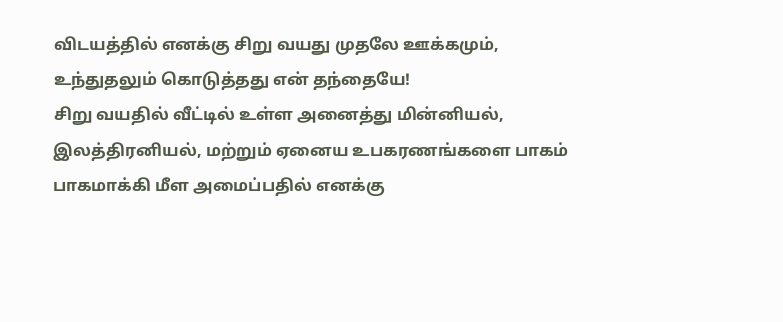விடயத்தில் எனக்கு சிறு வயது முதலே ஊக்கமும், உந்துதலும் கொடுத்தது என் தந்தையே!
சிறு வயதில் வீட்டில் உள்ள அனைத்து மின்னியல், இலத்திரனியல், மற்றும் ஏனைய உபகரணங்களை பாகம் பாகமாக்கி மீள அமைப்பதில் எனக்கு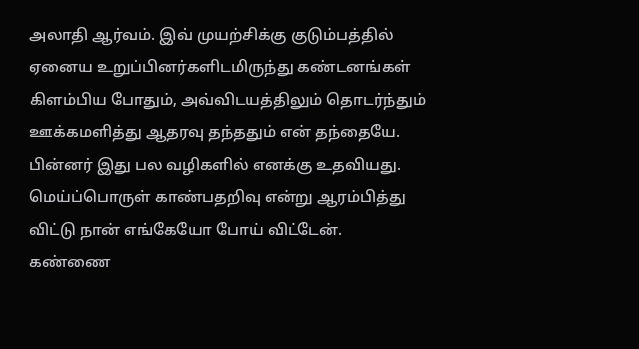அலாதி ஆர்வம். இவ் முயற்சிக்கு குடும்பத்தில் ஏனைய உறுப்பினர்களிடமிருந்து கண்டனங்கள் கிளம்பிய போதும், அவ்விடயத்திலும் தொடர்ந்தும் ஊக்கமளித்து ஆதரவு தந்ததும் என் தந்தையே.
பின்னர் இது பல வழிகளில் எனக்கு உதவியது.
மெய்ப்பொருள் காண்பதறிவு என்று ஆரம்பித்து விட்டு நான் எங்கேயோ போய் விட்டேன்.
கண்ணை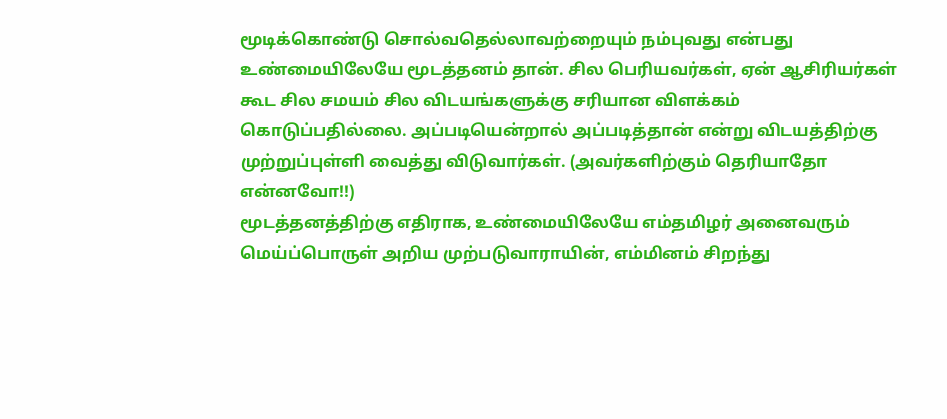மூடிக்கொண்டு சொல்வதெல்லாவற்றையும் நம்புவது என்பது உண்மையிலேயே மூடத்தனம் தான். சில பெரியவர்கள், ஏன் ஆசிரியர்கள் கூட சில சமயம் சில விடயங்களுக்கு சரியான விளக்கம் கொடுப்பதில்லை. அப்படியென்றால் அப்படித்தான் என்று விடயத்திற்கு முற்றுப்புள்ளி வைத்து விடுவார்கள். (அவர்களிற்கும் தெரியாதோ என்னவோ!!)
மூடத்தனத்திற்கு எதிராக, உண்மையிலேயே எம்தமிழர் அனைவரும் மெய்ப்பொருள் அறிய முற்படுவாராயின், எம்மினம் சிறந்து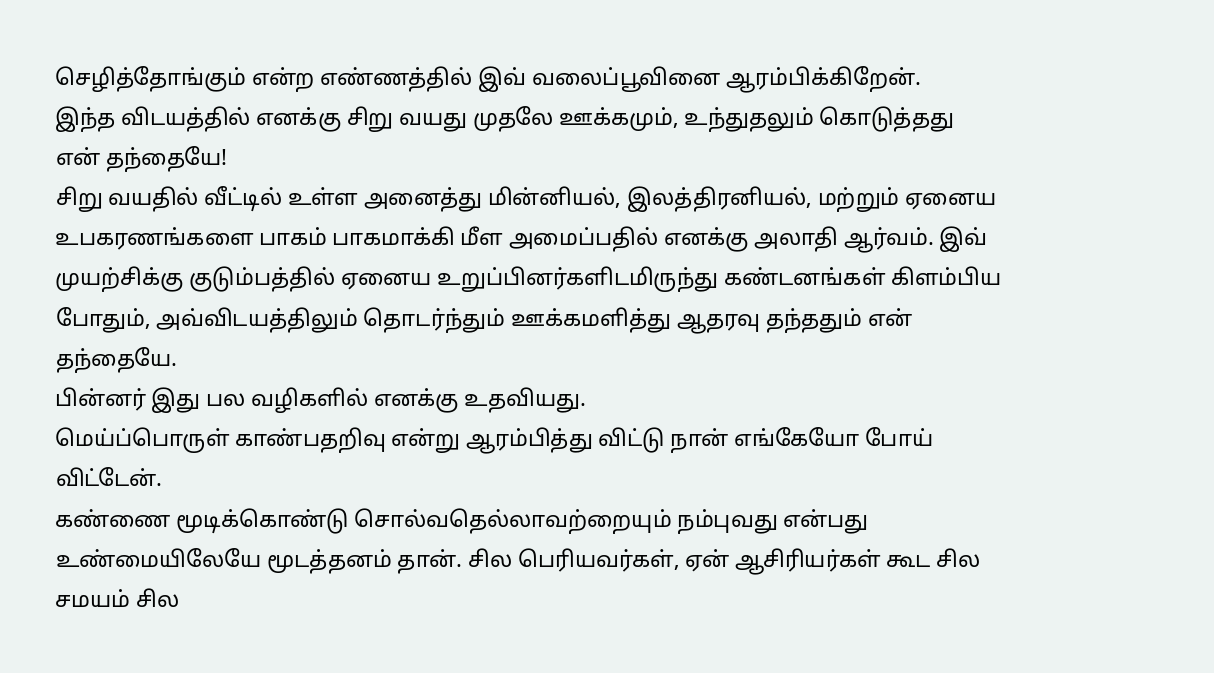செழித்தோங்கும் என்ற எண்ணத்தில் இவ் வலைப்பூவினை ஆரம்பிக்கிறேன்.
இந்த விடயத்தில் எனக்கு சிறு வயது முதலே ஊக்கமும், உந்துதலும் கொடுத்தது என் தந்தையே!
சிறு வயதில் வீட்டில் உள்ள அனைத்து மின்னியல், இலத்திரனியல், மற்றும் ஏனைய உபகரணங்களை பாகம் பாகமாக்கி மீள அமைப்பதில் எனக்கு அலாதி ஆர்வம். இவ் முயற்சிக்கு குடும்பத்தில் ஏனைய உறுப்பினர்களிடமிருந்து கண்டனங்கள் கிளம்பிய போதும், அவ்விடயத்திலும் தொடர்ந்தும் ஊக்கமளித்து ஆதரவு தந்ததும் என் தந்தையே.
பின்னர் இது பல வழிகளில் எனக்கு உதவியது.
மெய்ப்பொருள் காண்பதறிவு என்று ஆரம்பித்து விட்டு நான் எங்கேயோ போய் விட்டேன்.
கண்ணை மூடிக்கொண்டு சொல்வதெல்லாவற்றையும் நம்புவது என்பது உண்மையிலேயே மூடத்தனம் தான். சில பெரியவர்கள், ஏன் ஆசிரியர்கள் கூட சில சமயம் சில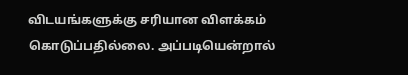விடயங்களுக்கு சரியான விளக்கம் கொடுப்பதில்லை. அப்படியென்றால்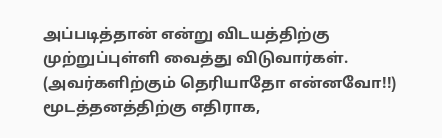அப்படித்தான் என்று விடயத்திற்கு முற்றுப்புள்ளி வைத்து விடுவார்கள். (அவர்களிற்கும் தெரியாதோ என்னவோ!!)
மூடத்தனத்திற்கு எதிராக,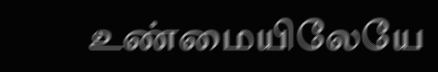உண்மையிலேயே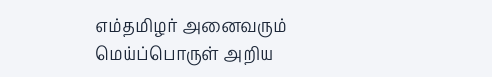எம்தமிழர் அனைவரும் மெய்ப்பொருள் அறிய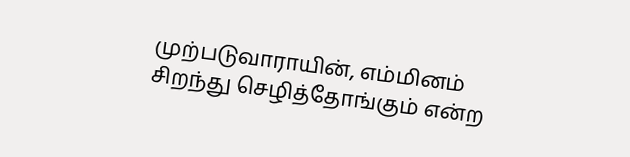முற்படுவாராயின், எம்மினம் சிறந்து செழித்தோங்கும் என்ற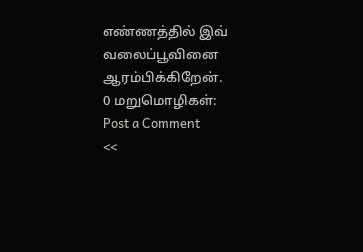எண்ணத்தில் இவ் வலைப்பூவினை ஆரம்பிக்கிறேன்.
0 மறுமொழிகள்:
Post a Comment
<<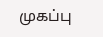முகப்பு